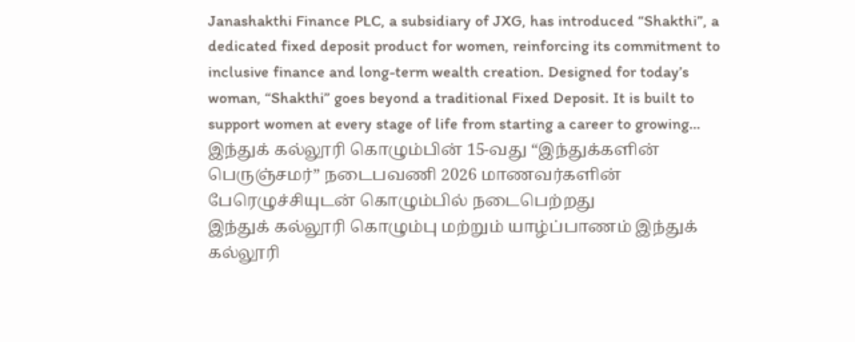Janashakthi Finance PLC, a subsidiary of JXG, has introduced “Shakthi”, a dedicated fixed deposit product for women, reinforcing its commitment to inclusive finance and long-term wealth creation. Designed for today’s woman, “Shakthi” goes beyond a traditional Fixed Deposit. It is built to support women at every stage of life from starting a career to growing…
இந்துக் கல்லூரி கொழும்பின் 15-வது “இந்துக்களின் பெருஞ்சமர்” நடைபவணி 2026 மாணவர்களின் பேரெழுச்சியுடன் கொழும்பில் நடைபெற்றது
இந்துக் கல்லூரி கொழும்பு மற்றும் யாழ்ப்பாணம் இந்துக் கல்லூரி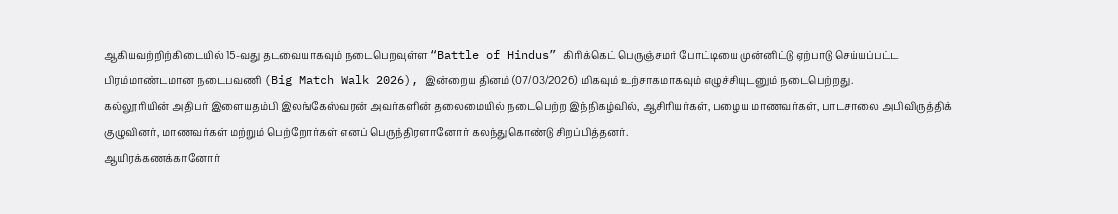ஆகியவற்றிற்கிடையில் 15-வது தடவையாகவும் நடைபெறவுள்ள “Battle of Hindus” கிரிக்கெட் பெருஞ்சமர் போட்டியை முன்னிட்டு ஏற்பாடு செய்யப்பட்ட பிரம்மாண்டமான நடைபவணி (Big Match Walk 2026), இன்றைய தினம் (07/03/2026) மிகவும் உற்சாகமாகவும் எழுச்சியுடனும் நடைபெற்றது.
கல்லூரியின் அதிபர் இளையதம்பி இலங்கேஸ்வரன் அவர்களின் தலைமையில் நடைபெற்ற இந்நிகழ்வில், ஆசிரியர்கள், பழைய மாணவர்கள், பாடசாலை அபிவிருத்திக் குழுவினர், மாணவர்கள் மற்றும் பெற்றோர்கள் எனப் பெருந்திரளானோர் கலந்துகொண்டு சிறப்பித்தனர்.
ஆயிரக்கணக்கானோர்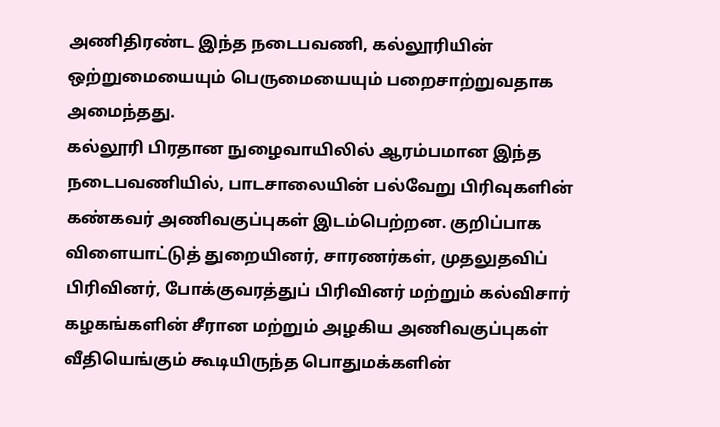அணிதிரண்ட இந்த நடைபவணி, கல்லூரியின் ஒற்றுமையையும் பெருமையையும் பறைசாற்றுவதாக அமைந்தது.
கல்லூரி பிரதான நுழைவாயிலில் ஆரம்பமான இந்த நடைபவணியில், பாடசாலையின் பல்வேறு பிரிவுகளின் கண்கவர் அணிவகுப்புகள் இடம்பெற்றன. குறிப்பாக விளையாட்டுத் துறையினர், சாரணர்கள், முதலுதவிப் பிரிவினர், போக்குவரத்துப் பிரிவினர் மற்றும் கல்விசார் கழகங்களின் சீரான மற்றும் அழகிய அணிவகுப்புகள் வீதியெங்கும் கூடியிருந்த பொதுமக்களின்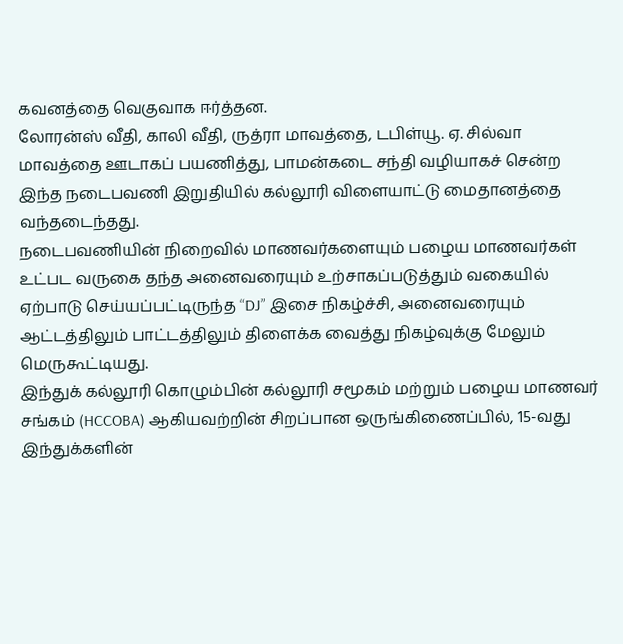கவனத்தை வெகுவாக ஈர்த்தன.
லோரன்ஸ் வீதி, காலி வீதி, ருத்ரா மாவத்தை, டபிள்யூ. ஏ. சில்வா மாவத்தை ஊடாகப் பயணித்து, பாமன்கடை சந்தி வழியாகச் சென்ற இந்த நடைபவணி இறுதியில் கல்லூரி விளையாட்டு மைதானத்தை வந்தடைந்தது.
நடைபவணியின் நிறைவில் மாணவர்களையும் பழைய மாணவர்கள் உட்பட வருகை தந்த அனைவரையும் உற்சாகப்படுத்தும் வகையில் ஏற்பாடு செய்யப்பட்டிருந்த “DJ” இசை நிகழ்ச்சி, அனைவரையும் ஆட்டத்திலும் பாட்டத்திலும் திளைக்க வைத்து நிகழ்வுக்கு மேலும் மெருகூட்டியது.
இந்துக் கல்லூரி கொழும்பின் கல்லூரி சமூகம் மற்றும் பழைய மாணவர் சங்கம் (HCCOBA) ஆகியவற்றின் சிறப்பான ஒருங்கிணைப்பில், 15-வது இந்துக்களின்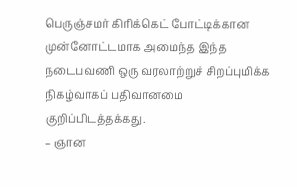பெருஞ்சமர் கிரிக்கெட் போட்டிக்கான முன்னோட்டமாக அமைந்த இந்த நடைபவணி ஒரு வரலாற்றுச் சிறப்புமிக்க நிகழ்வாகப் பதிவானமை குறிப்பிடத்தக்கது.
– ஞான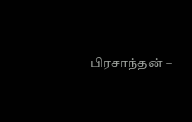பிரசாந்தன் –